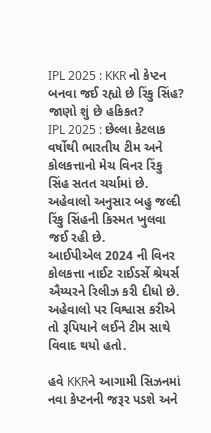IPL 2025 : KKR નો કેપ્ટન બનવા જઈ રહ્યો છે રિંકુ સિંહ? જાણો શું છે હકિકત?
IPL 2025 : છેલ્લા કેટલાક વર્ષોથી ભારતીય ટીમ અને કોલકત્તાનો મેચ વિનર રિંકુ સિંહ સતત ચર્ચામાં છે. અહેવાલો અનુસાર બહુ જલ્દી રિંકુ સિંહની કિસ્મત ખુલવા જઈ રહી છે.
આઈપીએલ 2024 ની વિનર કોલકત્તા નાઈટ રાઈડર્સે શ્રેયર્સ ઐય્યરને રિલીઝ કરી દીધો છે. અહેવાલો પર વિશ્વાસ કરીએ તો રૂપિયાને લઈને ટીમ સાથે વિવાદ થયો હતો.

હવે KKRને આગામી સિઝનમાં નવા કેપ્ટનની જરૂર પડશે અને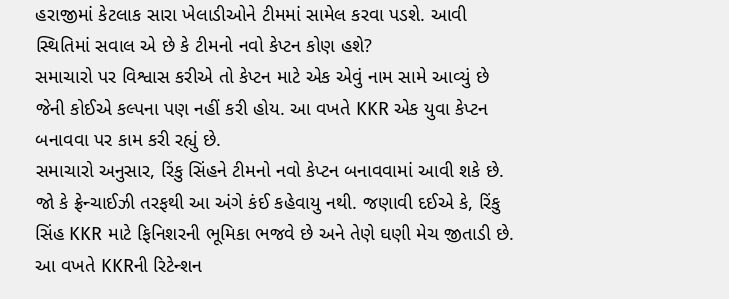હરાજીમાં કેટલાક સારા ખેલાડીઓને ટીમમાં સામેલ કરવા પડશે. આવી સ્થિતિમાં સવાલ એ છે કે ટીમનો નવો કેપ્ટન કોણ હશે?
સમાચારો પર વિશ્વાસ કરીએ તો કેપ્ટન માટે એક એવું નામ સામે આવ્યું છે જેની કોઈએ કલ્પના પણ નહીં કરી હોય. આ વખતે KKR એક યુવા કેપ્ટન બનાવવા પર કામ કરી રહ્યું છે.
સમાચારો અનુસાર, રિંકુ સિંહને ટીમનો નવો કેપ્ટન બનાવવામાં આવી શકે છે. જો કે ફ્રેન્ચાઈઝી તરફથી આ અંગે કંઈ કહેવાયુ નથી. જણાવી દઈએ કે, રિંકુ સિંહ KKR માટે ફિનિશરની ભૂમિકા ભજવે છે અને તેણે ઘણી મેચ જીતાડી છે.
આ વખતે KKRની રિટેન્શન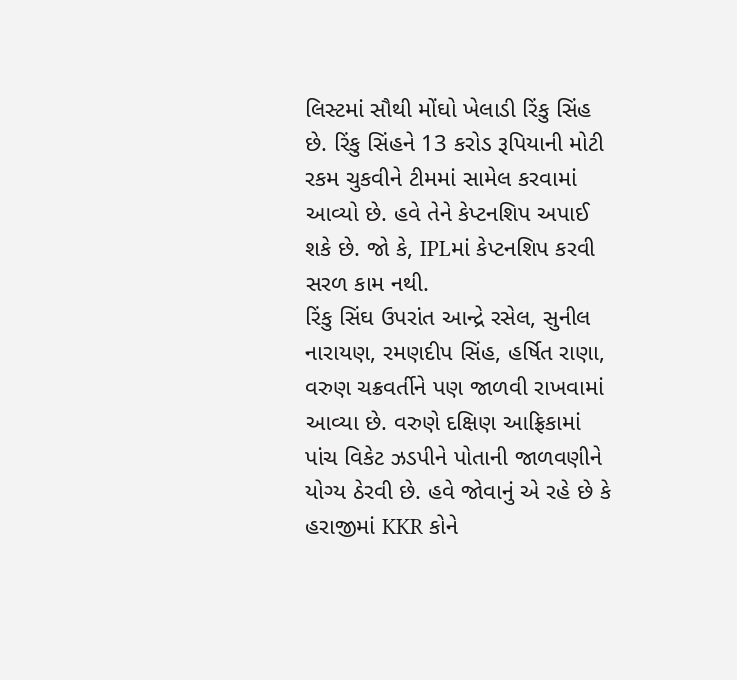લિસ્ટમાં સૌથી મોંઘો ખેલાડી રિંકુ સિંહ છે. રિંકુ સિંહને 13 કરોડ રૂપિયાની મોટી રકમ ચુકવીને ટીમમાં સામેલ કરવામાં આવ્યો છે. હવે તેને કેપ્ટનશિપ અપાઈ શકે છે. જો કે, IPLમાં કેપ્ટનશિપ કરવી સરળ કામ નથી.
રિંકુ સિંઘ ઉપરાંત આન્દ્રે રસેલ, સુનીલ નારાયણ, રમણદીપ સિંહ, હર્ષિત રાણા, વરુણ ચક્રવર્તીને પણ જાળવી રાખવામાં આવ્યા છે. વરુણે દક્ષિણ આફ્રિકામાં પાંચ વિકેટ ઝડપીને પોતાની જાળવણીને યોગ્ય ઠેરવી છે. હવે જોવાનું એ રહે છે કે હરાજીમાં KKR કોને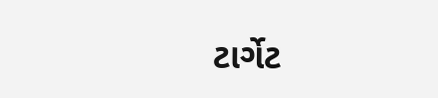ટાર્ગેટ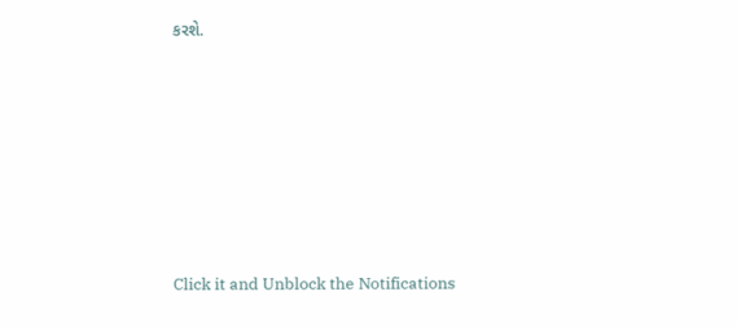કરશે.












Click it and Unblock the Notifications